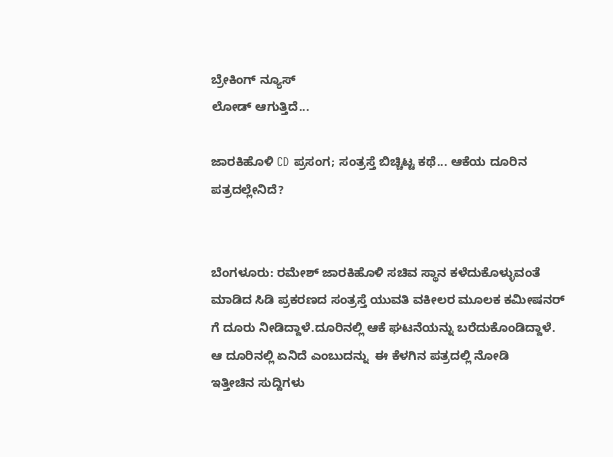ಬ್ರೇಕಿಂಗ್ ನ್ಯೂಸ್
ಲೋಡ್ ಆಗುತ್ತಿದೆ...

ಜಾರಕಿಹೊಳಿ CD ಪ್ರಸಂಗ; ಸಂತ್ರಸ್ತೆ ಬಿಚ್ಚಿಟ್ಟ ಕಥೆ... ಆಕೆಯ ದೂರಿನ ಪತ್ರದಲ್ಲೇನಿದೆ?


ಬೆಂಗಳೂರು: ರಮೇಶ್ ಜಾರಕಿಹೊಳಿ ಸಚಿವ ಸ್ಥಾನ ಕಳೆದುಕೊಳ್ಳುವಂತೆ ಮಾಡಿದ ಸಿಡಿ ಪ್ರಕರಣದ ಸಂತ್ರಸ್ತೆ ಯುವತಿ ವಕೀಲರ ಮೂಲಕ ಕಮೀಷನರ್ ಗೆ ದೂರು ನೀಡಿದ್ದಾಳೆ.ದೂರಿನಲ್ಲಿ ಆಕೆ ಘಟನೆಯನ್ನು ಬರೆದುಕೊಂಡಿದ್ದಾಳೆ. ಆ ದೂರಿನಲ್ಲಿ ಏನಿದೆ ಎಂಬುದನ್ನು  ಈ ಕೆಳಗಿನ ಪತ್ರದಲ್ಲಿ ನೋಡಿ
ಇತ್ತೀಚಿನ ಸುದ್ದಿಗಳು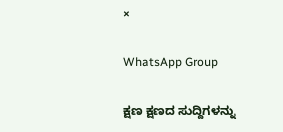×

WhatsApp Group

ಕ್ಷಣ ಕ್ಷಣದ ಸುದ್ದಿಗಳನ್ನು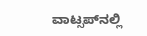ವಾಟ್ಸಪ್‌ನಲ್ಲಿ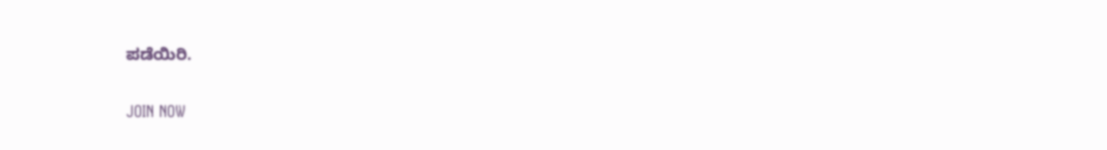ಪಡೆಯಿರಿ.

JOIN NOW